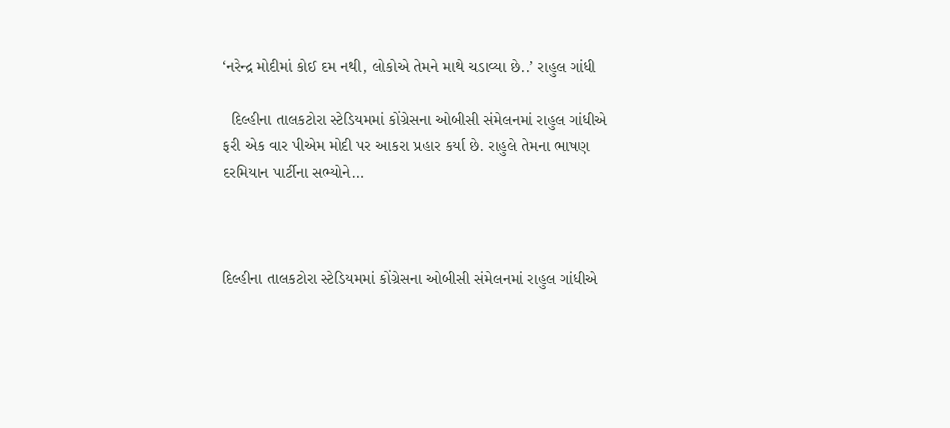‘નરેન્દ્ર મોદીમાં કોઈ દમ નથી, લોકોએ તેમને માથે ચડાવ્યા છે..’ રાહુલ ગાંધી

  દિલ્હીના તાલકટોરા સ્ટેડિયમમાં કોંગ્રેસના ઓબીસી સંમેલનમાં રાહુલ ગાંધીએ ફરી એક વાર પીએમ મોદી પર આકરા પ્રહાર કર્યા છે. રાહુલે તેમના ભાષણ દરમિયાન પાર્ટીના સભ્યોને…



દિલ્હીના તાલકટોરા સ્ટેડિયમમાં કોંગ્રેસના ઓબીસી સંમેલનમાં રાહુલ ગાંધીએ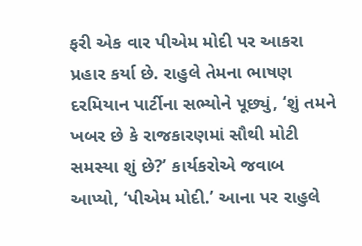ફરી એક વાર પીએમ મોદી પર આકરા પ્રહાર કર્યા છે. રાહુલે તેમના ભાષણ દરમિયાન પાર્ટીના સભ્યોને પૂછ્યું, ‘શું તમને ખબર છે કે રાજકારણમાં સૌથી મોટી સમસ્યા શું છે?’ કાર્યકરોએ જવાબ આપ્યો, ‘પીએમ મોદી.’ આના પર રાહુલે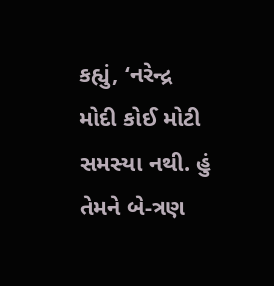કહ્યું, ‘નરેન્દ્ર મોદી કોઈ મોટી સમસ્યા નથી. હું તેમને બે-ત્રણ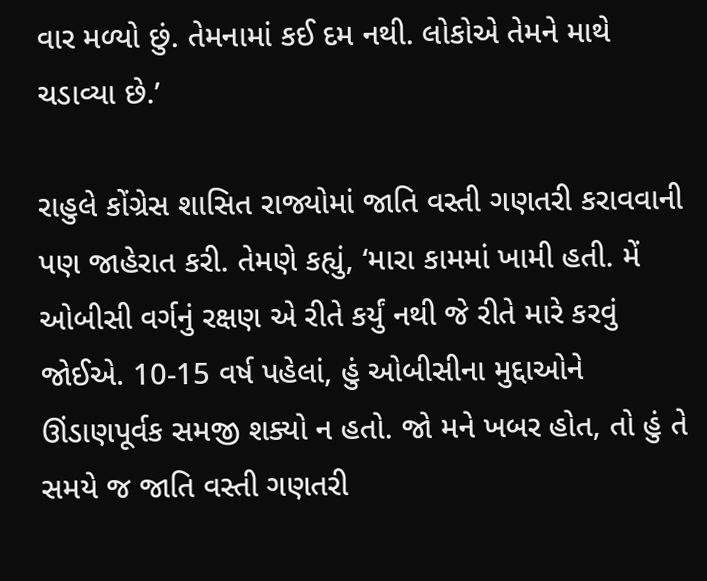વાર મળ્યો છું. તેમનામાં કઈ દમ નથી. લોકોએ તેમને માથે ચડાવ્યા છે.’

રાહુલે કોંગ્રેસ શાસિત રાજ્યોમાં જાતિ વસ્તી ગણતરી કરાવવાની પણ જાહેરાત કરી. તેમણે કહ્યું, ‘મારા કામમાં ખામી હતી. મેં ઓબીસી વર્ગનું રક્ષણ એ રીતે કર્યું નથી જે રીતે મારે કરવું જોઈએ. 10-15 વર્ષ પહેલાં, હું ઓબીસીના મુદ્દાઓને ઊંડાણપૂર્વક સમજી શક્યો ન હતો. જો મને ખબર હોત, તો હું તે સમયે જ જાતિ વસ્તી ગણતરી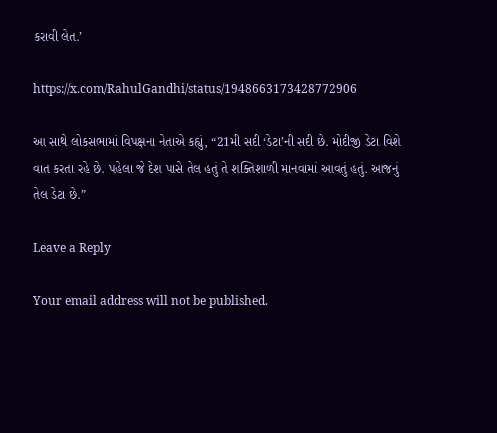કરાવી લેત.’

https://x.com/RahulGandhi/status/1948663173428772906

આ સાથે લોકસભામાં વિપક્ષના નેતાએ કહ્યું, “21મી સદી ‘ડેટા’ની સદી છે. મોદીજી ડેટા વિશે વાત કરતા રહે છે. પહેલા જે દેશ પાસે તેલ હતું તે શક્તિશાળી માનવામાં આવતું હતું. આજનું તેલ ડેટા છે.”

Leave a Reply

Your email address will not be published.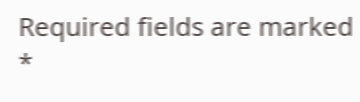Required fields are marked *